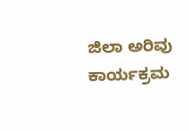ಜಿಲಾ ಅರಿವು ಕಾರ್ಯಕ್ರಮ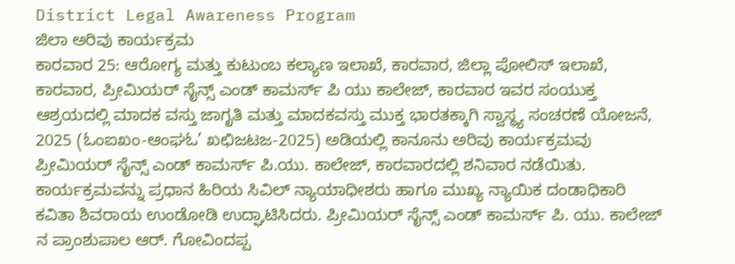District Legal Awareness Program
ಜಿಲಾ ಅರಿವು ಕಾರ್ಯಕ್ರಮ
ಕಾರವಾರ 25: ಆರೋಗ್ಯ ಮತ್ತು ಕುಟುಂಬ ಕಲ್ಯಾಣ ಇಲಾಖೆ, ಕಾರವಾರ, ಜಿಲ್ಲಾ ಪೋಲಿಸ್ ಇಲಾಖೆ, ಕಾರವಾರ, ಪ್ರೀಮಿಯರ್ ಸೈನ್ಸ್ ಎಂಡ್ ಕಾಮರ್ಸ್ ಪಿ ಯು ಕಾಲೇಜ್, ಕಾರವಾರ ಇವರ ಸಂಯುಕ್ತ ಆಶ್ರಯದಲ್ಲಿ ಮಾದಕ ವಸ್ತು ಜಾಗೃತಿ ಮತ್ತು ಮಾದಕವಸ್ತು ಮುಕ್ತ ಭಾರತಕ್ಕಾಗಿ ಸ್ವಾಸ್ಥ್ಯ ಸಂಚರಣೆ ಯೋಜನೆ, 2025 (ಓಂಐಖಂ-ಆಂಘಓ’ ಖಛಿಜಟಜ-2025) ಅಡಿಯಲ್ಲಿ ಕಾನೂನು ಅರಿವು ಕಾರ್ಯಕ್ರಮವು ಪ್ರೀಮಿಯರ್ ಸೈನ್ಸ್ ಎಂಡ್ ಕಾಮರ್ಸ್ ಪಿ.ಯು. ಕಾಲೇಜ್, ಕಾರವಾರದಲ್ಲಿ ಶನಿವಾರ ನಡೆಯಿತು. ಕಾರ್ಯಕ್ರಮವನ್ನು ಪ್ರಧಾನ ಹಿರಿಯ ಸಿವಿಲ್ ನ್ಯಾಯಾಧೀಶರು ಹಾಗೂ ಮುಖ್ಯ ನ್ಯಾಯಿಕ ದಂಡಾಧಿಕಾರಿ ಕವಿತಾ ಶಿವರಾಯ ಉಂಡೋಡಿ ಉದ್ಘಾಟಿಸಿದರು. ಪ್ರೀಮಿಯರ್ ಸೈನ್ಸ್ ಎಂಡ್ ಕಾಮರ್ಸ್ ಪಿ. ಯು. ಕಾಲೇಜ್ ನ ಪ್ರಾಂಶುಪಾಲ ಆರ್. ಗೋವಿಂದಪ್ಪ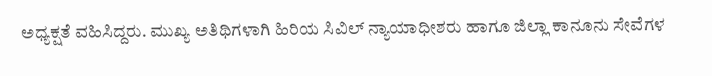ಅಧ್ಯಕ್ಷತೆ ವಹಿಸಿದ್ದರು. ಮುಖ್ಯ ಅತಿಥಿಗಳಾಗಿ ಹಿರಿಯ ಸಿವಿಲ್ ನ್ಯಾಯಾಧೀಶರು ಹಾಗೂ ಜಿಲ್ಲಾ ಕಾನೂನು ಸೇವೆಗಳ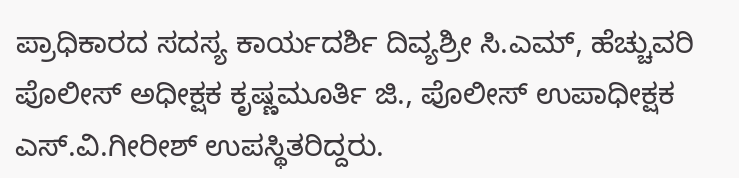ಪ್ರಾಧಿಕಾರದ ಸದಸ್ಯ ಕಾರ್ಯದರ್ಶಿ ದಿವ್ಯಶ್ರೀ ಸಿ.ಎಮ್, ಹೆಚ್ಚುವರಿ ಪೊಲೀಸ್ ಅಧೀಕ್ಷಕ ಕೃಷ್ಣಮೂರ್ತಿ ಜಿ., ಪೊಲೀಸ್ ಉಪಾಧೀಕ್ಷಕ ಎಸ್.ವಿ.ಗೀರೀಶ್ ಉಪಸ್ಥಿತರಿದ್ದರು.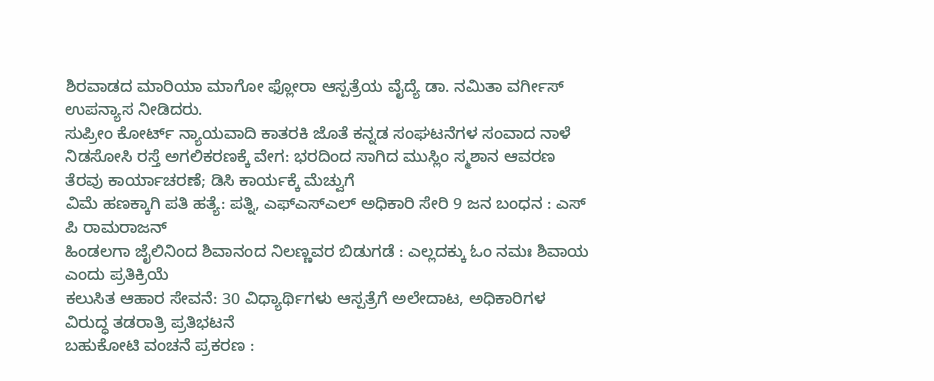ಶಿರವಾಡದ ಮಾರಿಯಾ ಮಾಗೋ ಫ್ಲೋರಾ ಆಸ್ಪತ್ರೆಯ ವೈದ್ಯೆ ಡಾ. ನಮಿತಾ ವರ್ಗೀಸ್ ಉಪನ್ಯಾಸ ನೀಡಿದರು.
ಸುಪ್ರೀಂ ಕೋರ್ಟ್ ನ್ಯಾಯವಾದಿ ಕಾತರಕಿ ಜೊತೆ ಕನ್ನಡ ಸಂಘಟನೆಗಳ ಸಂವಾದ ನಾಳೆ
ನಿಡಸೋಸಿ ರಸ್ತೆ ಅಗಲಿಕರಣಕ್ಕೆ ವೇಗ: ಭರದಿಂದ ಸಾಗಿದ ಮುಸ್ಲಿಂ ಸ್ಮಶಾನ ಆವರಣ ತೆರವು ಕಾರ್ಯಾಚರಣೆ; ಡಿಸಿ ಕಾರ್ಯಕ್ಕೆ ಮೆಚ್ವುಗೆ
ವಿಮೆ ಹಣಕ್ಕಾಗಿ ಪತಿ ಹತ್ಯೆ: ಪತ್ನಿ, ಎಫ್ಎಸ್ಎಲ್ ಅಧಿಕಾರಿ ಸೇರಿ 9 ಜನ ಬಂಧನ : ಎಸ್ ಪಿ ರಾಮರಾಜನ್
ಹಿಂಡಲಗಾ ಜೈಲಿನಿಂದ ಶಿವಾನಂದ ನಿಲಣ್ಣವರ ಬಿಡುಗಡೆ : ಎಲ್ಲದಕ್ಕು ಓಂ ನಮಃ ಶಿವಾಯ ಎಂದು ಪ್ರತಿಕ್ರಿಯೆ
ಕಲುಸಿತ ಆಹಾರ ಸೇವನೆ: 30 ವಿಧ್ಯಾರ್ಥಿಗಳು ಆಸ್ಪತ್ರೆಗೆ ಅಲೇದಾಟ, ಅಧಿಕಾರಿಗಳ ವಿರುದ್ಧ ತಡರಾತ್ರಿ ಪ್ರತಿಭಟನೆ
ಬಹುಕೋಟಿ ವಂಚನೆ ಪ್ರಕರಣ :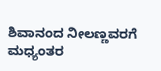ಶಿವಾನಂದ ನೀಲಣ್ಣವರಗೆ ಮಧ್ಯಂತರ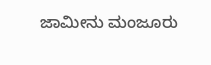ಜಾಮೀನು ಮಂಜೂರು